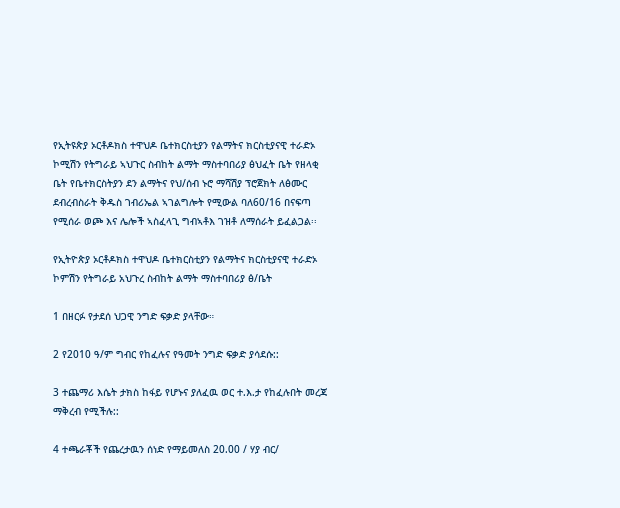የኢትዩጵያ ኦርቶዶክስ ተዋህዶ ቤተክርስቲያን የልማትና ክርስቲያናዊ ተራድኦ ኮሚሽን የትግራይ ኣህጉር ስብከት ልማት ማስተባበሪያ ፅህፈት ቤት የዘላቂ ቤት የቤተክርስትያን ደን ልማትና የህ/ሰብ ኑሮ ማሻሽያ ፕሮጀክት ለፅሙር ደብረብስራት ቅዱስ ገብሪኤል ኣገልግሎት የሚውል ባለ60/16 በናፍጣ የሚሰራ ወጮ እና ሌሎች ኣስፈላጊ ግብኣቶእ ገዝቶ ለማሰራት ይፈልጋል፡፡

የኢትዮጵያ ኦርቶዶክስ ተዋህዶ ቤተክርስቲያን የልማትና ክርስቲያናዊ ተራድኦ ኮምሽን የትግራይ አህጉረ ስብከት ልማት ማስተባበሪያ ፅ/ቤት

1 በዘርፉ የታደሰ ህጋዊ ንግድ ፍቃድ ያላቸው።

2 የ2010 ዓ/ም ግብር የከፈሉና የዓመት ንግድ ፍቃድ ያሳደሱ::

3 ተጨማሪ እሴት ታክስ ከፋይ የሆኑና ያለፈዉ ወር ተ.እ.ታ የከፈሉበት መረጃ ማቅረብ የሚችሉ::

4 ተጫራቾች የጨረታዉን ሰነድ የማይመለስ 20.00 / ሃያ ብር/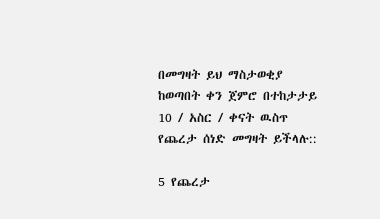በመግዛት ይህ ማስታወቂያ ከወጣበት ቀን ጀምሮ በተከታታይ 10 / አስር / ቀናት ዉስጥ የጨረታ ሰነድ መግዛት ይችላሉ::

5 የጨረታ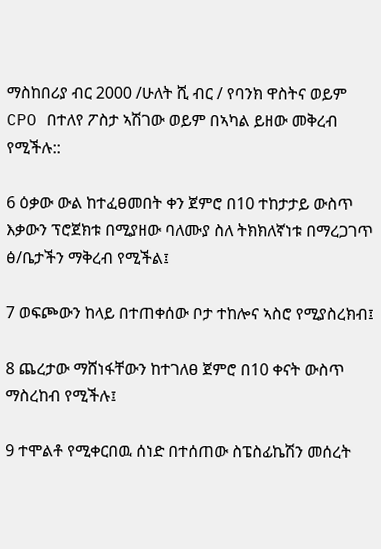ማስከበሪያ ብር 2000 /ሁለት ሺ ብር / የባንክ ዋስትና ወይም CPO በተለየ ፖስታ ኣሽገው ወይም በኣካል ይዘው መቅረብ የሚችሉ::

6 ዕቃው ውል ከተፈፀመበት ቀን ጀምሮ በ10 ተከታታይ ውስጥ እቃውን ፕሮጀክቱ በሚያዘው ባለሙያ ስለ ትክክለኛነቱ በማረጋገጥ ፅ/ቤታችን ማቅረብ የሚችል፤

7 ወፍጮውን ከላይ በተጠቀሰው ቦታ ተከሎና ኣስሮ የሚያስረክብ፤

8 ጨረታው ማሸነፋቸውን ከተገለፀ ጀምሮ በ10 ቀናት ውስጥ ማስረከብ የሚችሉ፤

9 ተሞልቶ የሚቀርበዉ ሰነድ በተሰጠው ስፔስፊኬሽን መሰረት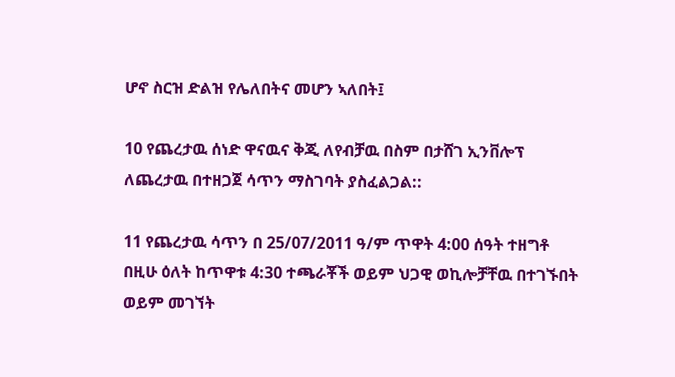ሆኖ ስርዝ ድልዝ የሌለበትና መሆን ኣለበት፤

10 የጨረታዉ ሰነድ ዋናዉና ቅጂ ለየብቻዉ በስም በታሸገ ኢንቨሎፕ ለጨረታዉ በተዘጋጀ ሳጥን ማስገባት ያስፈልጋል::

11 የጨረታዉ ሳጥን በ 25/07/2011 ዓ/ም ጥዋት 4:00 ሰዓት ተዘግቶ በዚሁ ዕለት ከጥዋቱ 4:30 ተጫራቾች ወይም ህጋዊ ወኪሎቻቸዉ በተገኙበት ወይም መገኘት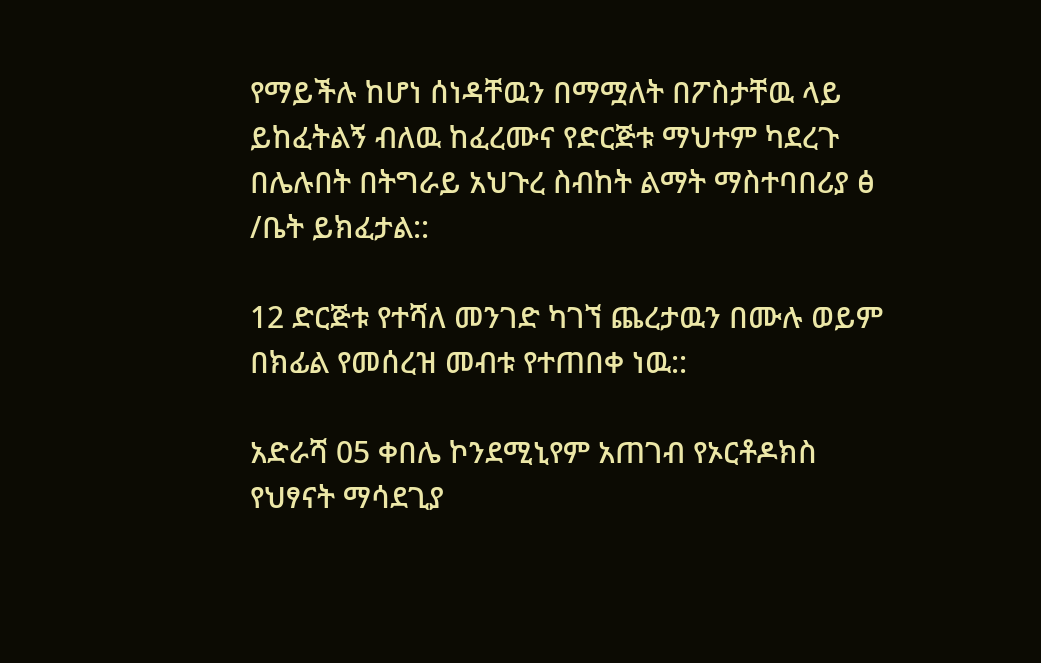የማይችሉ ከሆነ ሰነዳቸዉን በማሟለት በፖስታቸዉ ላይ ይከፈትልኝ ብለዉ ከፈረሙና የድርጅቱ ማህተም ካደረጉ በሌሉበት በትግራይ አህጉረ ስብከት ልማት ማስተባበሪያ ፅ /ቤት ይክፈታል::

12 ድርጅቱ የተሻለ መንገድ ካገኘ ጨረታዉን በሙሉ ወይም በክፊል የመሰረዝ መብቱ የተጠበቀ ነዉ::

አድራሻ 05 ቀበሌ ኮንደሚኒየም አጠገብ የኦርቶዶክስ የህፃናት ማሳደጊያ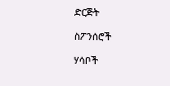ድርጅት

ስፖንሰሮች

ሃሳቦች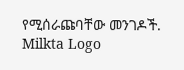የሚሰራጩባቸው መንገዶች.
Milkta Logo